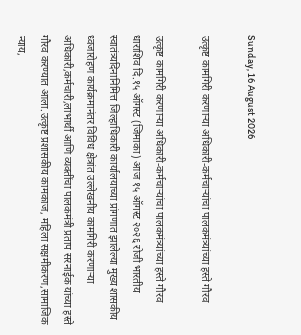Sunday, 16 August 2026

उत्कृष्ट कामगिरी करणाऱ्या अधिकारी-कर्मचाऱ्यांचा पालकमंत्र्यांच्या हस्ते गौरव

उत्कृष्ट कामगिरी करणाऱ्या अधिकारी-कर्मचाऱ्यांचा पालकमंत्र्यांच्या हस्ते गौरव धाराशिव दि.१५ ऑगस्ट (जिमाका) आज १५ ऑगस्ट २०२६ रोजी भारतीय स्वातंत्र्यदिनानिमित्त जिल्हाधिकारी कार्यालयाच्या प्रांगणात झालेल्या मुख्य शासकीय ध्वजारोहण कार्यक्रमानंतर विविध क्षेत्रांत उल्लेखनीय कामगिरी करणाऱ्या अधिकारी,कर्मचारी,लाभार्थी आणि व्यक्तींचा पालकमंत्री प्रताप सरनाईक यांच्या हस्ते गौरव करण्यात आला.उत्कृष्ट प्रशासकीय कामकाज, महिला सक्षमीकरण,सामाजिक न्याय,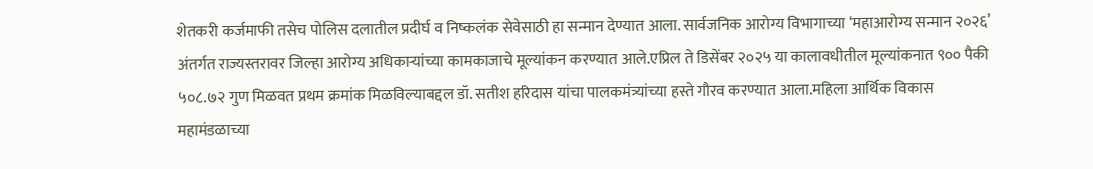शेतकरी कर्जमाफी तसेच पोलिस दलातील प्रदीर्घ व निष्कलंक सेवेसाठी हा सन्मान देण्यात आला. सार्वजनिक आरोग्य विभागाच्या ‘महाआरोग्य सन्मान २०२६’ अंतर्गत राज्यस्तरावर जिल्हा आरोग्य अधिकाऱ्यांच्या कामकाजाचे मूल्यांकन करण्यात आले.एप्रिल ते डिसेंबर २०२५ या कालावधीतील मूल्यांकनात ९०० पैकी ५०८.७२ गुण मिळवत प्रथम क्रमांक मिळविल्याबद्दल डॉ. सतीश हरिदास यांचा पालकमंत्र्यांच्या हस्ते गौरव करण्यात आला.महिला आर्थिक विकास महामंडळाच्या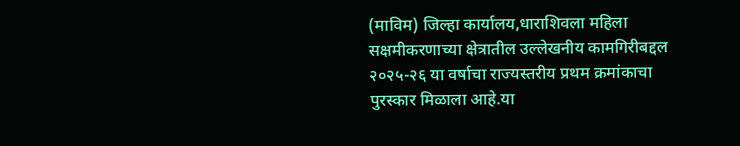(माविम) जिल्हा कार्यालय,धाराशिवला महिला सक्षमीकरणाच्या क्षेत्रातील उल्लेखनीय कामगिरीबद्दल २०२५-२६ या वर्षाचा राज्यस्तरीय प्रथम क्रमांकाचा पुरस्कार मिळाला आहे.या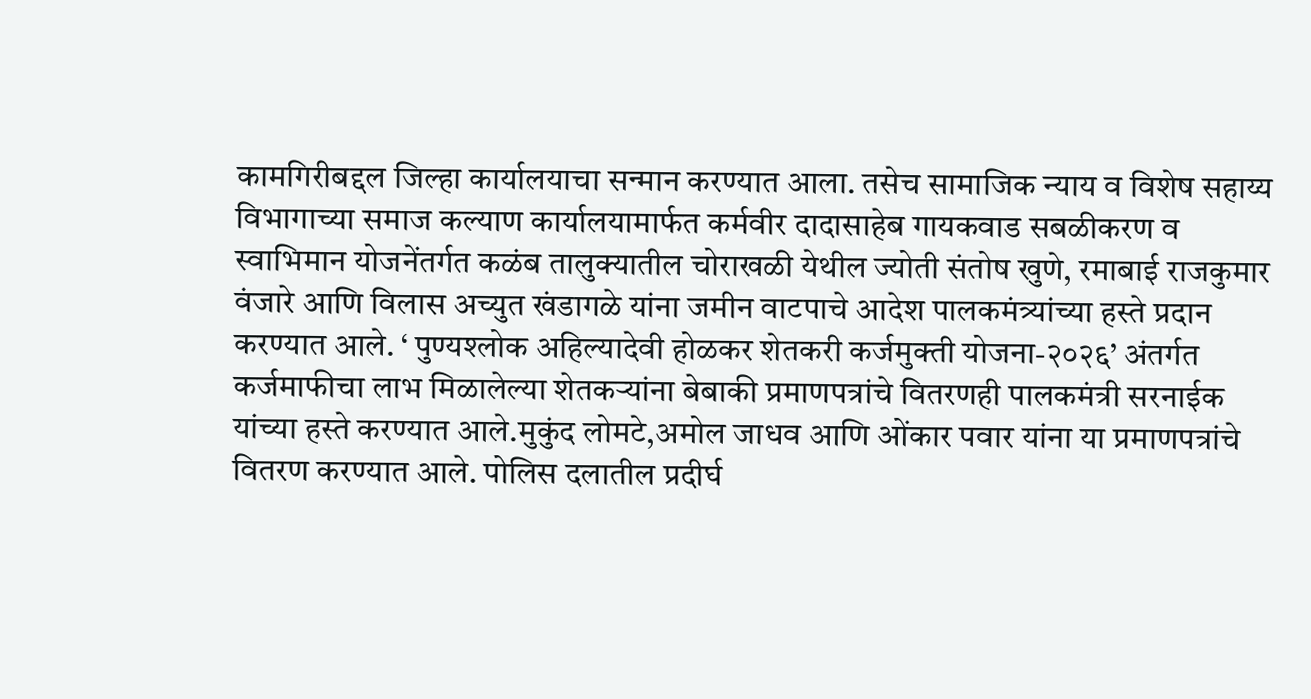कामगिरीबद्दल जिल्हा कार्यालयाचा सन्मान करण्यात आला. तसेच सामाजिक न्याय व विशेष सहाय्य विभागाच्या समाज कल्याण कार्यालयामार्फत कर्मवीर दादासाहेब गायकवाड सबळीकरण व स्वाभिमान योजनेंतर्गत कळंब तालुक्यातील चोराखळी येथील ज्योती संतोष खुणे, रमाबाई राजकुमार वंजारे आणि विलास अच्युत खंडागळे यांना जमीन वाटपाचे आदेश पालकमंत्र्यांच्या हस्ते प्रदान करण्यात आले. ‘ पुण्यश्लोक अहिल्यादेवी होळकर शेतकरी कर्जमुक्ती योजना-२०२६’ अंतर्गत कर्जमाफीचा लाभ मिळालेल्या शेतकऱ्यांना बेबाकी प्रमाणपत्रांचे वितरणही पालकमंत्री सरनाईक यांच्या हस्ते करण्यात आले.मुकुंद लोमटे,अमोल जाधव आणि ओंकार पवार यांना या प्रमाणपत्रांचे वितरण करण्यात आले. पोलिस दलातील प्रदीर्घ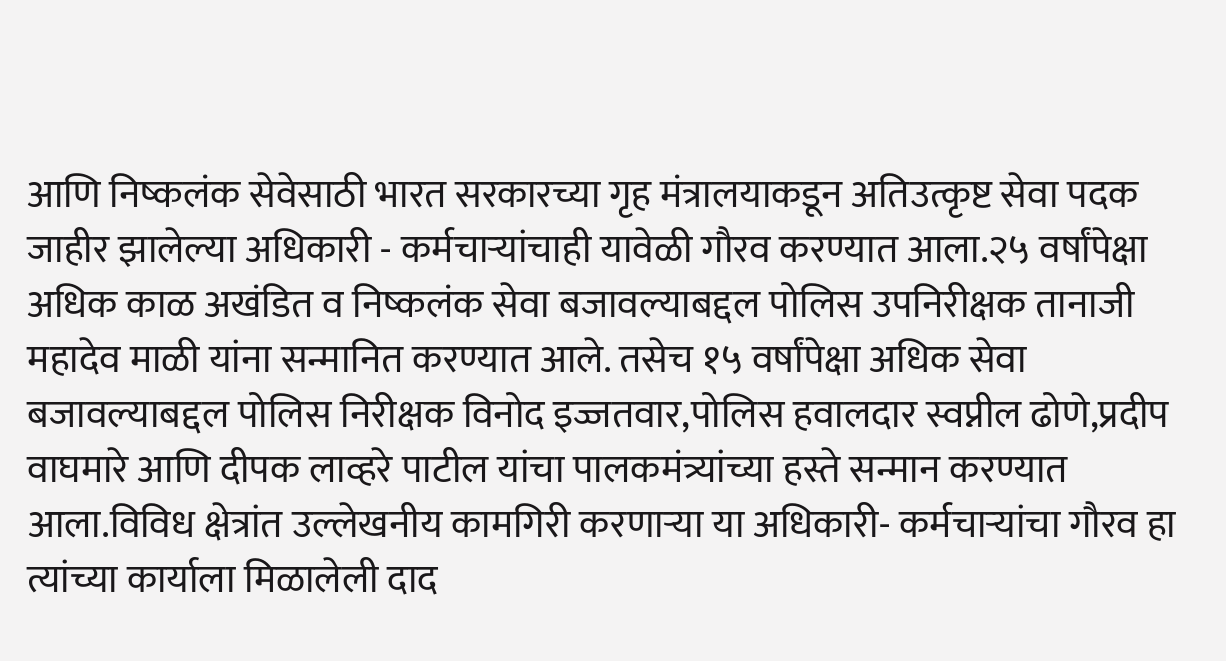आणि निष्कलंक सेवेसाठी भारत सरकारच्या गृह मंत्रालयाकडून अतिउत्कृष्ट सेवा पदक जाहीर झालेल्या अधिकारी - कर्मचाऱ्यांचाही यावेळी गौरव करण्यात आला.२५ वर्षांपेक्षा अधिक काळ अखंडित व निष्कलंक सेवा बजावल्याबद्दल पोलिस उपनिरीक्षक तानाजी महादेव माळी यांना सन्मानित करण्यात आले. तसेच १५ वर्षांपेक्षा अधिक सेवा बजावल्याबद्दल पोलिस निरीक्षक विनोद इज्जतवार,पोलिस हवालदार स्वप्नील ढोणे,प्रदीप वाघमारे आणि दीपक लाव्हरे पाटील यांचा पालकमंत्र्यांच्या हस्ते सन्मान करण्यात आला.विविध क्षेत्रांत उल्लेखनीय कामगिरी करणाऱ्या या अधिकारी- कर्मचाऱ्यांचा गौरव हा त्यांच्या कार्याला मिळालेली दाद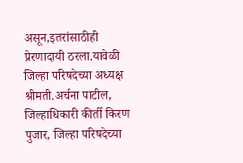असून,इतरांसाठीही प्रेरणादायी ठरला.यावेळी जिल्हा परिषदेच्या अध्यक्ष श्रीमती.अर्चना पाटील, जिल्हाधिकारी कीर्ती किरण पुजार, जिल्हा परिषदेच्या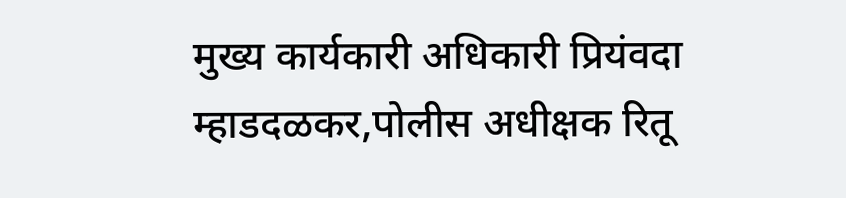मुख्य कार्यकारी अधिकारी प्रियंवदा म्हाडदळकर,पोलीस अधीक्षक रितू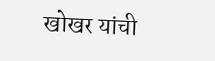खोखर यांची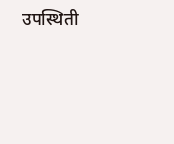उपस्थिती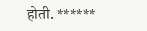होती. ******